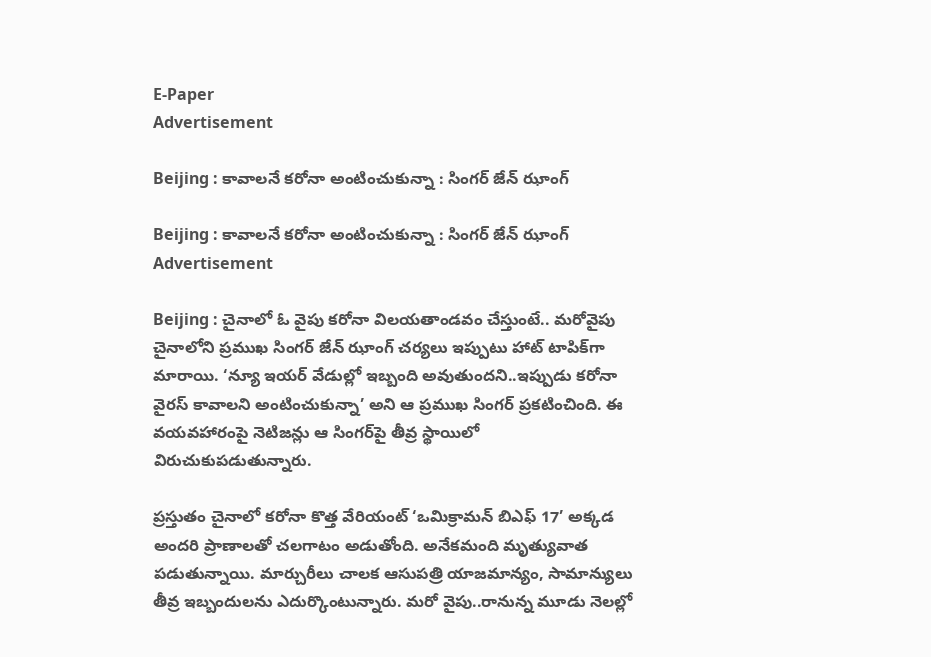E-Paper
Advertisement

Beijing : కావాలనే కరోనా అంటించుకున్నా : సింగర్ జేన్ ఝాంగ్

Beijing : కావాలనే కరోనా అంటించుకున్నా : సింగర్ జేన్ ఝాంగ్
Advertisement

Beijing : చైనాలో ఓ వైపు కరోనా విలయతాండవం చేస్తుంటే.. మరోవైపు చైనాలోని ప్రముఖ సింగర్ జేన్ ఝాంగ్ చర్యలు ఇప్పుటు హాట్ టాపిక్‌గా మారాయి. ‘న్యూ ఇయర్ వేడుల్లో ఇబ్బంది అవుతుందని..ఇప్పుడు కరోనా వైరస్ కావాలని అంటించుకున్నా’ అని ఆ ప్రముఖ సింగర్ ప్రకటించింది. ఈ వయవహారంపై నెటిజన్లు ఆ సింగర్‌పై తీవ్ర స్థాయిలో విరుచుకుపడుతున్నారు.

ప్రస్తుతం చైనాలో కరోనా కొత్త వేరియంట్ ‘ఒమిక్రామన్ బిఎఫ్ 17’ అక్కడ అందరి ప్రాణాలతో చలగాటం అడుతోంది. అనేకమంది మృత్యువాత పడుతున్నాయి. మార్చురీలు చాలక ఆసుపత్రి యాజమాన్యం, సామాన్యులు తీవ్ర ఇబ్బందులను ఎదుర్కొంటున్నారు. మరో వైపు..రానున్న మూడు నెలల్లో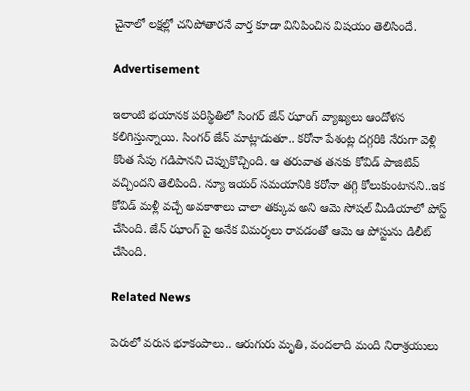చైనాలో లక్షల్లో చనిపోతారనే వార్త కూడా వినిపించిన విషయం తెలిసిందే.

Advertisement

ఇలాంటి భయానక పరిస్థితిలో సింగర్ జేన్ ఝాంగ్ వ్యాఖ్యలు ఆందోళన కలిగిస్తున్నాయి. సింగర్ జేన్ మాట్లాడుతూ.. కరోనా పేశంట్ల దగ్గరికి నేరుగా వెళ్లి కొంత సేపు గడిపానని చెప్పుకొచ్చింది. ఆ తరువాత తనకు కోవిడ్ పాజిటివ్ వచ్చిందని తెలిపింది. న్యూ ఇయర్ సమయానికి కరోనా తగ్గి కోలుకుంటానని..ఇక కోవిడ్ మళ్లీ వచ్చే అవకాశాలు చాలా తక్కువ అని ఆమె సోషల్ మీడియాలో పోస్ట్ చేసింది. జేన్ ఝాంగ్ ‌పై అనేక విమర్శలు రావడంతో ఆమె ఆ పోస్టును డిలీట్ చేసింది.

Related News

పెరులో వరుస భూకంపాలు.. ఆరుగురు మృతి, వందలాది మంది నిరాశ్రయులు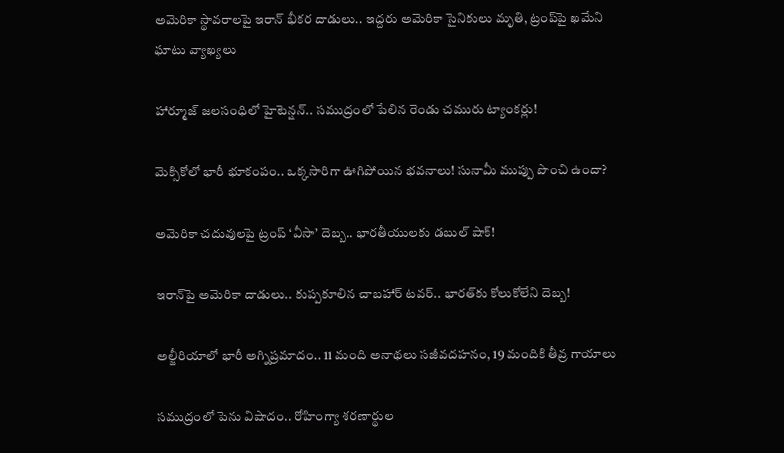అమెరికా స్థావరాలపై ఇరాన్ భీకర దాడులు.. ఇద్దరు అమెరికా సైనికులు మృతి, ట్రంప్‌పై ఖమేని ఘాటు వ్యాఖ్యలు

హార్మూజ్ జలసంధిలో హైటెన్షన్.. సముద్రంలో పేలిన రెండు చమురు ట్యాంకర్లు!

మెక్సికోలో భారీ భూకంపం.. ఒక్కసారిగా ఊగిపోయిన భవనాలు! సునామీ ముప్పు పొంచి ఉందా?

అమెరికా చదువులపై ట్రంప్ ‘వీసా’ దెబ్బ.. భారతీయులకు డబుల్ షాక్!

ఇరాన్‌పై అమెరికా దాడులు.. కుప్పకూలిన చాబహార్ టవర్.. భారత్‌కు కోలుకోలేని దెబ్బ!

అల్జీరియాలో భారీ అగ్నిప్రమాదం.. 11 మంది అనాథలు సజీవదహనం, 19 మందికి తీవ్ర గాయాలు

సముద్రంలో పెను విషాదం.. రోహింగ్యా శరణార్థుల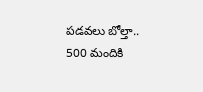పడవలు బోల్తా.. 500 మందికి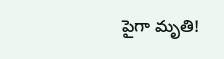పైగా మృతి!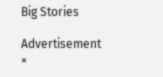Big Stories

Advertisement
×